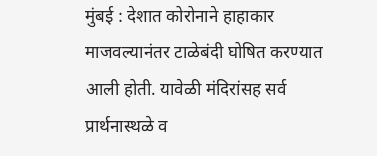मुंबई : देशात कोरोनाने हाहाकार माजवल्यानंतर टाळेबंदी घोषित करण्यात आली होती. यावेळी मंदिरांसह सर्व प्रार्थनास्थळे व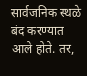सार्वजनिक स्थळे बंद करण्यात आले होते. तर,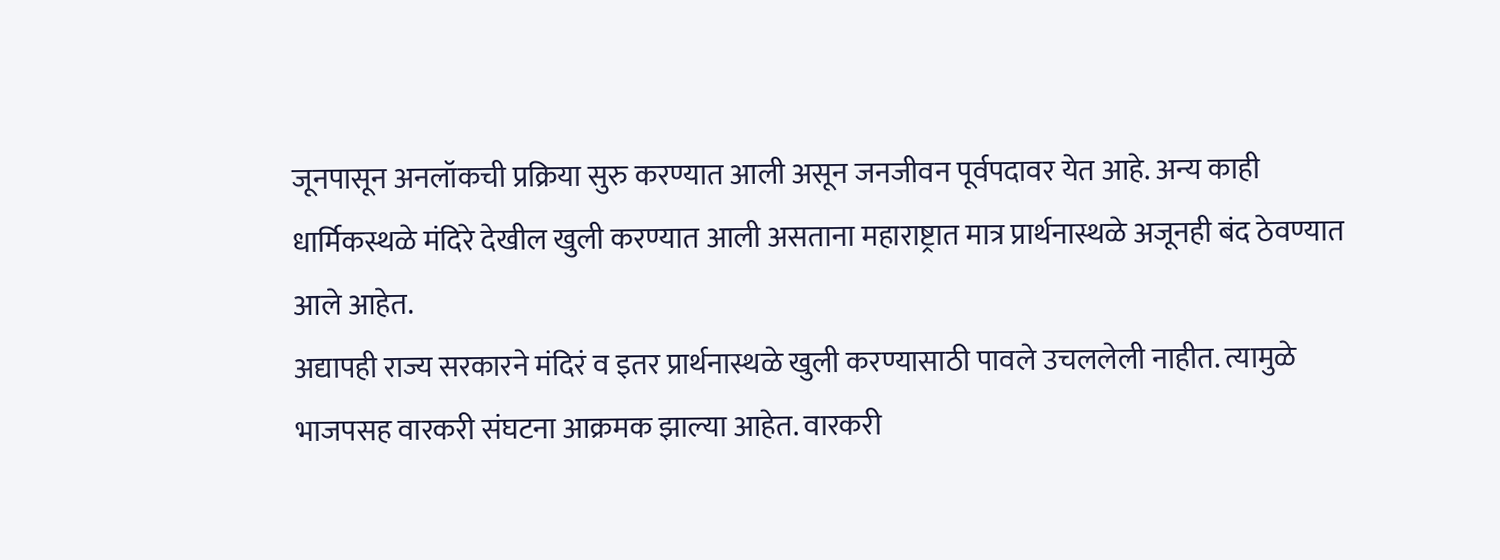जूनपासून अनलॉकची प्रक्रिया सुरु करण्यात आली असून जनजीवन पूर्वपदावर येत आहे. अन्य काही धार्मिकस्थळे मंदिरे देखील खुली करण्यात आली असताना महाराष्ट्रात मात्र प्रार्थनास्थळे अजूनही बंद ठेवण्यात आले आहेत.
अद्यापही राज्य सरकारने मंदिरं व इतर प्रार्थनास्थळे खुली करण्यासाठी पावले उचललेली नाहीत. त्यामुळे भाजपसह वारकरी संघटना आक्रमक झाल्या आहेत. वारकरी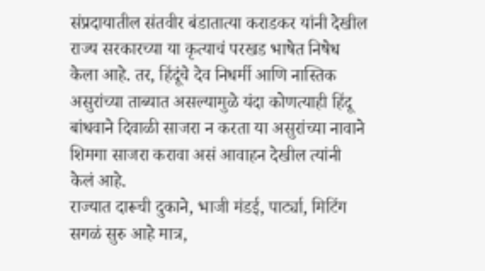संप्रदायातील संतवीर बंडातात्या कराडकर यांनी देखील राज्य सरकारच्या या कृत्याचं परखड भाषेत निषेध केला आहे. तर, हिंदूंचे देव निधर्मी आणि नास्तिक असुरांच्या ताब्यात असल्यामुळे यंदा कोणत्याही हिंदू बांधवाने दिवाळी साजरा न करता या असुरांच्या नावाने शिमगा साजरा करावा असं आवाहन देखील त्यांनी केलं आहे.
राज्यात दारूची दुकाने, भाजी मंडई, पार्ट्या, मिटिंग सगळं सुरु आहे मात्र,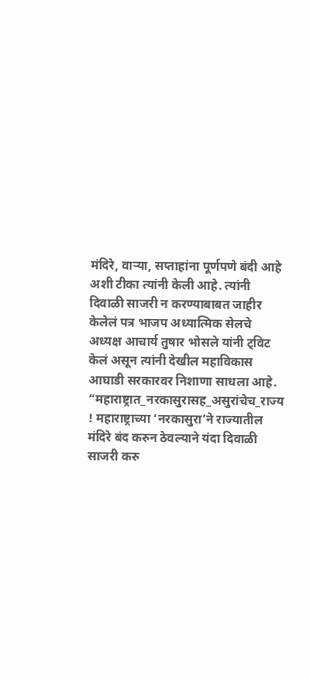मंदिरे, वाऱ्या, सप्ताहांना पूर्णपणे बंदी आहे अशी टीका त्यांनी केली आहे. त्यांनी दिवाळी साजरी न करण्याबाबत जाहीर केलेलं पत्र भाजप अध्यात्मिक सेलचे अध्यक्ष आचार्य तुषार भोसले यांनी ट्विट केलं असून त्यांनी देखील महाविकास आघाडी सरकारवर निशाणा साधला आहे.
“महाराष्ट्रात_नरकासुरासह_असुरांचेच_राज्य ! महाराष्ट्राच्या ‘नरकासुरा’ने राज्यातील मंदिरे बंद करुन ठेवल्याने यंदा दिवाळी साजरी करु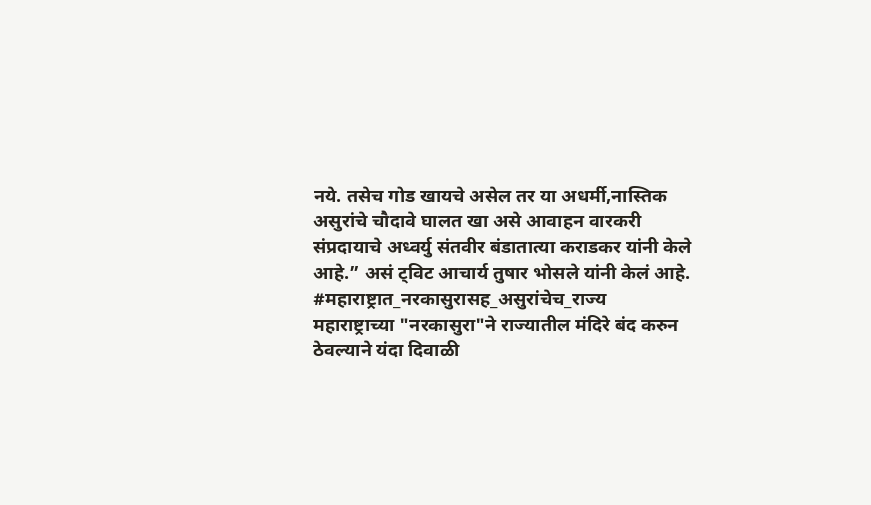नये. तसेच गोड खायचे असेल तर या अधर्मी,नास्तिक असुरांचे चौदावे घालत खा असे आवाहन वारकरी संप्रदायाचे अध्वर्यु संतवीर बंडातात्या कराडकर यांनी केले आहे.” असं ट्विट आचार्य तुषार भोसले यांनी केलं आहे.
#महाराष्ट्रात_नरकासुरासह_असुरांचेच_राज्य
महाराष्ट्राच्या "नरकासुरा"ने राज्यातील मंदिरे बंद करुन ठेवल्याने यंदा दिवाळी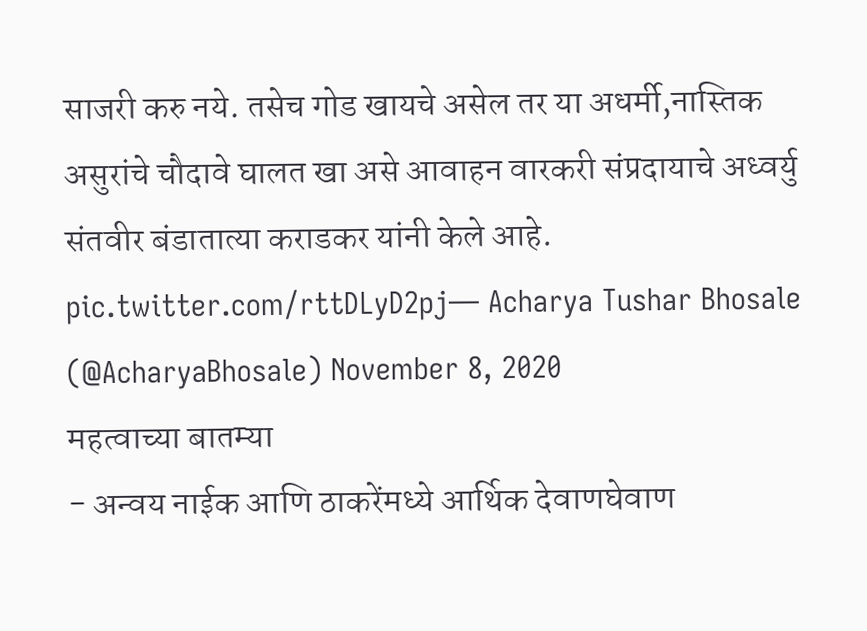साजरी करु नये. तसेच गोड खायचे असेल तर या अधर्मी,नास्तिक असुरांचे चौदावे घालत खा असे आवाहन वारकरी संप्रदायाचे अध्वर्यु संतवीर बंडातात्या कराडकर यांनी केले आहे. pic.twitter.com/rttDLyD2pj— Acharya Tushar Bhosale (@AcharyaBhosale) November 8, 2020
महत्वाच्या बातम्या
- अन्वय नाईक आणि ठाकरेंमध्ये आर्थिक देवाणघेवाण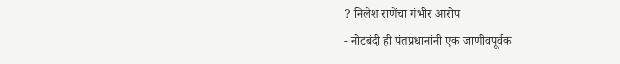? निलेश राणेंचा गंभीर आरोप
- नोटबंदी ही पंतप्रधानांनी एक जाणीवपूर्वक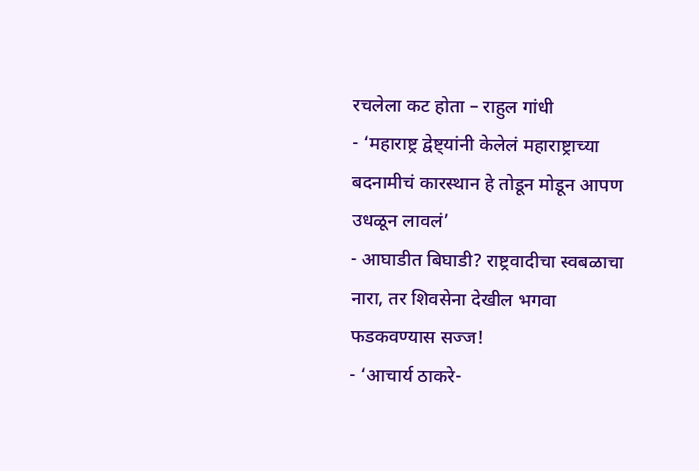रचलेला कट होता – राहुल गांधी
- ‘महाराष्ट्र द्वेष्ट्यांनी केलेलं महाराष्ट्राच्या बदनामीचं कारस्थान हे तोडून मोडून आपण उधळून लावलं’
- आघाडीत बिघाडी? राष्ट्रवादीचा स्वबळाचा नारा, तर शिवसेना देखील भगवा फडकवण्यास सज्ज!
- ‘आचार्य ठाकरे-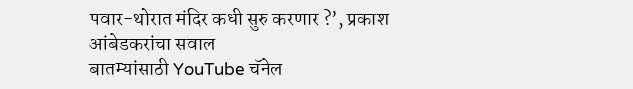पवार-थोरात मंदिर कधी सुरु करणार ?’, प्रकाश आंबेडकरांचा सवाल
बातम्यांसाठी YouTube चॅनेल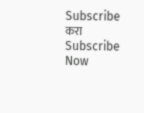Subscribe करा
Subscribe Now